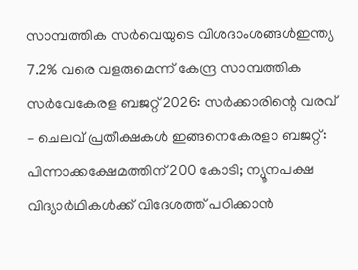സാമ്പത്തിക സർവെയുടെ വിശദാംശങ്ങൾഇന്ത്യ 7.2% വരെ വളരുമെന്ന് കേന്ദ്ര സാമ്പത്തിക സർവേകേരള ബജറ്റ് 2026: സർക്കാരിന്റെ വരവ് – ചെലവ് പ്രതീക്ഷകൾ ഇങ്ങനെകേരളാ ബജറ്റ്: പിന്നാക്കക്ഷേമത്തിന് 200 കോടി; ന്യൂനപക്ഷ വിദ്യാർഥികൾക്ക് വിദേശത്ത് പഠിക്കാൻ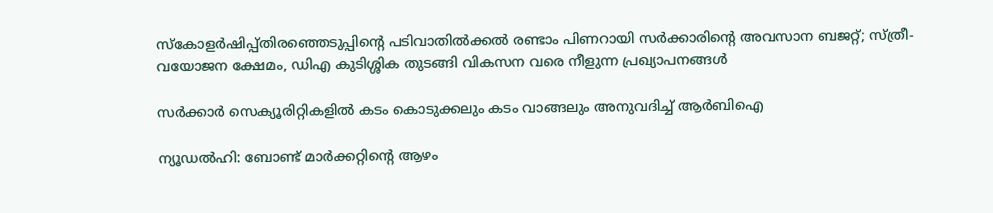സ്‌കോളർഷിപ്പ്തിരഞ്ഞെടുപ്പിന്‍റെ പടിവാതിൽക്കൽ രണ്ടാം പിണറായി സർക്കാരിന്റെ അവസാന ബജറ്റ്; സ്ത്രീ-വയോജന ക്ഷേമം, ഡിഎ കുടിശ്ശിക തുടങ്ങി വികസന വരെ നീളുന്ന പ്രഖ്യാപനങ്ങൾ

സര്‍ക്കാര്‍ സെക്യൂരിറ്റികളില്‍ കടം കൊടുക്കലും കടം വാങ്ങലും അനുവദിച്ച് ആര്‍ബിഐ

ന്യൂഡല്‍ഹി: ബോണ്ട് മാര്‍ക്കറ്റിന്റെ ആഴം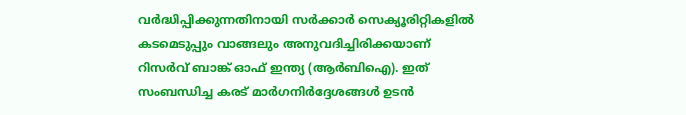വര്‍ദ്ധിപ്പിക്കുന്നതിനായി സര്‍ക്കാര്‍ സെക്യൂരിറ്റികളില്‍ കടമെടുപ്പും വാങ്ങലും അനുവദിച്ചിരിക്കയാണ്
റിസര്‍വ് ബാങ്ക് ഓഫ് ഇന്ത്യ (ആര്‍ബിഐ). ഇത് സംബന്ധിച്ച കരട് മാര്‍ഗനിര്‍ദ്ദേശങ്ങള്‍ ഉടന്‍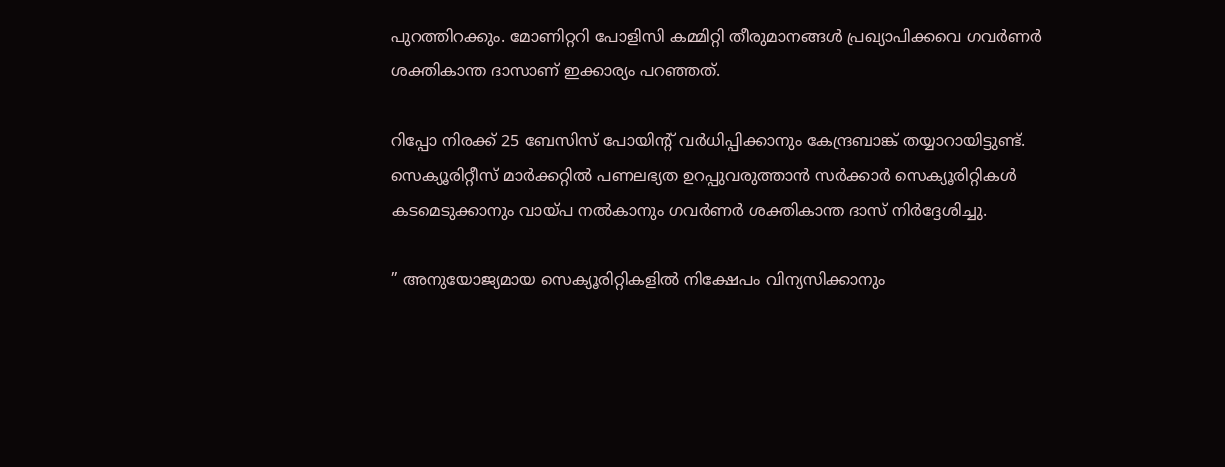പുറത്തിറക്കും. മോണിറ്ററി പോളിസി കമ്മിറ്റി തീരുമാനങ്ങള്‍ പ്രഖ്യാപിക്കവെ ഗവര്‍ണര്‍ ശക്തികാന്ത ദാസാണ് ഇക്കാര്യം പറഞ്ഞത്.

റിപ്പോ നിരക്ക് 25 ബേസിസ് പോയിന്റ് വര്‍ധിപ്പിക്കാനും കേന്ദ്രബാങ്ക് തയ്യാറായിട്ടുണ്ട്. സെക്യൂരിറ്റീസ് മാര്‍ക്കറ്റില്‍ പണലഭ്യത ഉറപ്പുവരുത്താന്‍ സര്‍ക്കാര്‍ സെക്യൂരിറ്റികള്‍ കടമെടുക്കാനും വായ്പ നല്‍കാനും ഗവര്‍ണര്‍ ശക്തികാന്ത ദാസ് നിര്‍ദ്ദേശിച്ചു.

” അനുയോജ്യമായ സെക്യൂരിറ്റികളില്‍ നിക്ഷേപം വിന്യസിക്കാനും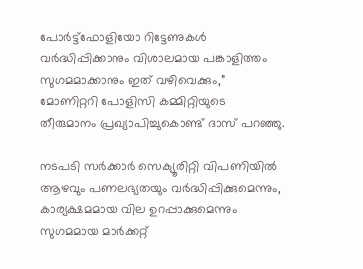പോര്‍ട്ട്ഫോളിയോ റിട്ടേണുകള്‍ വര്‍ദ്ധിപ്പിക്കാനും വിശാലമായ പങ്കാളിത്തം സുഗമമാക്കാനും ഇത് വഴിവെക്കും,” മോണിറ്ററി പോളിസി കമ്മിറ്റിയുടെ തീരുമാനം പ്രഖ്യാപിച്ചുകൊണ്ട് ദാസ് പറഞ്ഞു.

നടപടി സര്‍ക്കാര്‍ സെക്യൂരിറ്റി വിപണിയില്‍ ആഴവും പണലഭ്യതയും വര്‍ദ്ധിപ്പിക്കുമെന്നും, കാര്യക്ഷമമായ വില ഉറപ്പാക്കുമെന്നും സുഗമമായ മാര്‍ക്കറ്റ്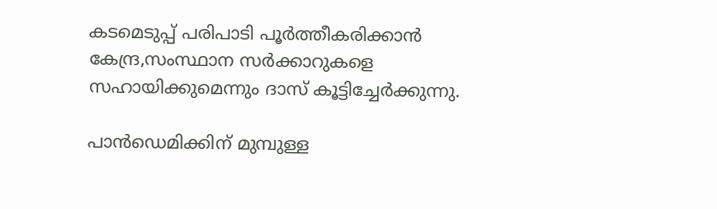കടമെടുപ്പ് പരിപാടി പൂര്‍ത്തീകരിക്കാന്‍ കേന്ദ്ര,സംസ്ഥാന സര്‍ക്കാറുകളെ സഹായിക്കുമെന്നും ദാസ് കൂട്ടിച്ചേര്‍ക്കുന്നു.

പാന്‍ഡെമിക്കിന് മുമ്പുള്ള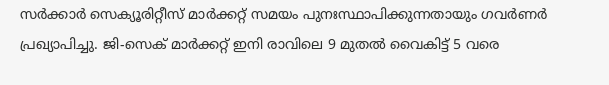സര്‍ക്കാര്‍ സെക്യൂരിറ്റീസ് മാര്‍ക്കറ്റ് സമയം പുനഃസ്ഥാപിക്കുന്നതായും ഗവര്‍ണര്‍ പ്രഖ്യാപിച്ചു. ജി-സെക് മാര്‍ക്കറ്റ് ഇനി രാവിലെ 9 മുതല്‍ വൈകിട്ട് 5 വരെ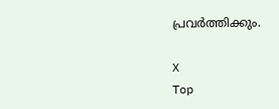പ്രവര്‍ത്തിക്കും.

X
Top